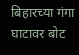बिहारच्या गंगा घाटावर बोट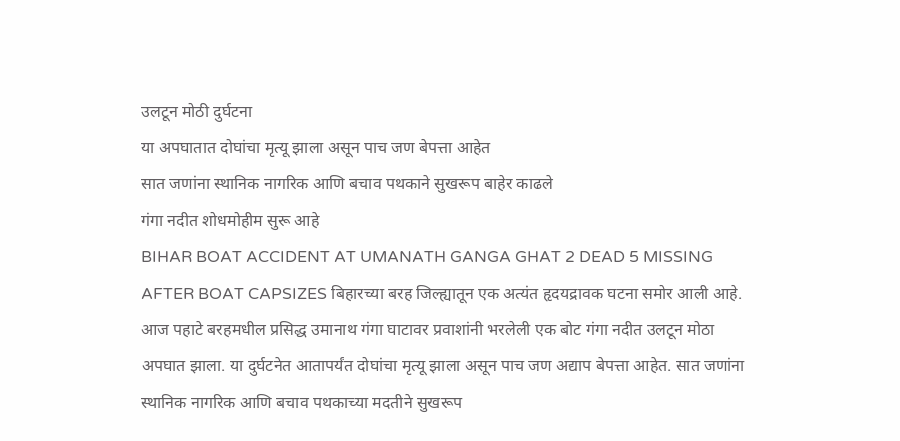उलटून मोठी दुर्घटना
या अपघातात दोघांचा मृत्यू झाला असून पाच जण बेपत्ता आहेत
सात जणांना स्थानिक नागरिक आणि बचाव पथकाने सुखरूप बाहेर काढले
गंगा नदीत शोधमोहीम सुरू आहे
BIHAR BOAT ACCIDENT AT UMANATH GANGA GHAT 2 DEAD 5 MISSING AFTER BOAT CAPSIZES बिहारच्या बरह जिल्ह्यातून एक अत्यंत हृदयद्रावक घटना समोर आली आहे. आज पहाटे बरहमधील प्रसिद्ध उमानाथ गंगा घाटावर प्रवाशांनी भरलेली एक बोट गंगा नदीत उलटून मोठा अपघात झाला. या दुर्घटनेत आतापर्यंत दोघांचा मृत्यू झाला असून पाच जण अद्याप बेपत्ता आहेत. सात जणांना स्थानिक नागरिक आणि बचाव पथकाच्या मदतीने सुखरूप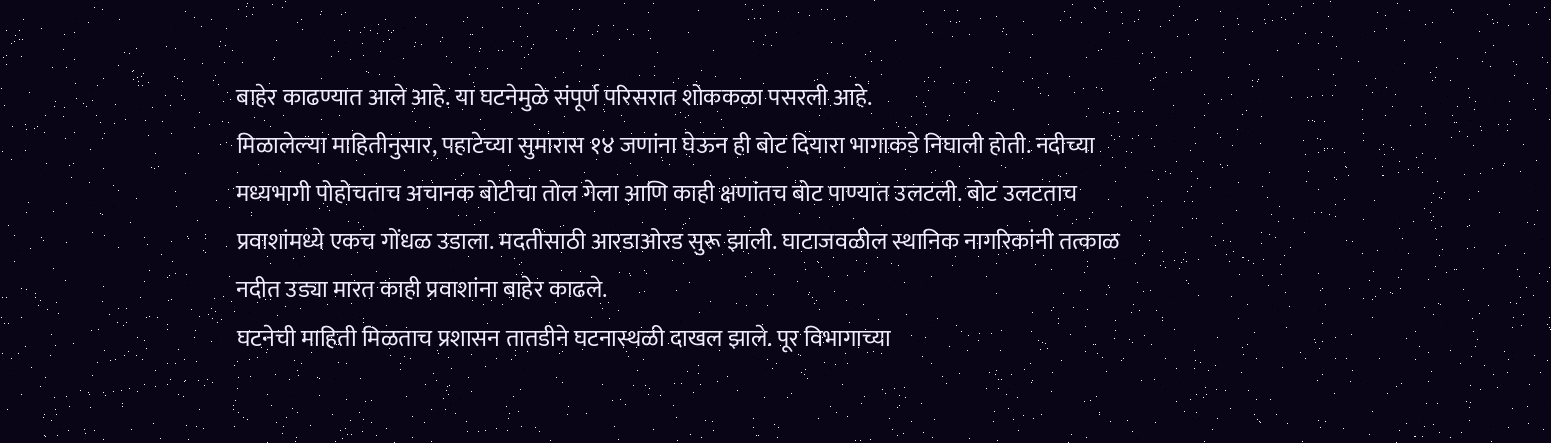बाहेर काढण्यात आले आहे. या घटनेमुळे संपूर्ण परिसरात शोककळा पसरली आहे.
मिळालेल्या माहितीनुसार, पहाटेच्या सुमारास १४ जणांना घेऊन ही बोट दियारा भागाकडे निघाली होती. नदीच्या मध्यभागी पोहोचताच अचानक बोटीचा तोल गेला आणि काही क्षणांतच बोट पाण्यात उलटली. बोट उलटताच प्रवाशांमध्ये एकच गोंधळ उडाला. मदतीसाठी आरडाओरड सुरू झाली. घाटाजवळील स्थानिक नागरिकांनी तत्काळ नदीत उड्या मारत काही प्रवाशांना बाहेर काढले.
घटनेची माहिती मिळताच प्रशासन तातडीने घटनास्थळी दाखल झाले. पूर विभागाच्या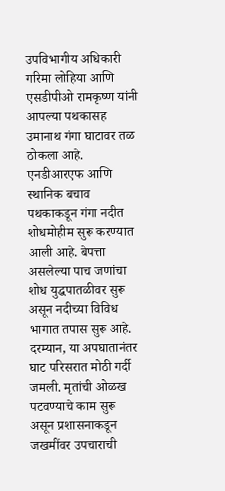उपविभागीय अधिकारी गरिमा लोहिया आणि एसडीपीओ रामकृष्ण यांनी आपल्या पथकासह उमानाथ गंगा घाटावर तळ ठोकला आहे. एनडीआरएफ आणि स्थानिक बचाव पथकाकडून गंगा नदीत शोधमोहीम सुरू करण्यात आली आहे. बेपत्ता असलेल्या पाच जणांचा शोध युद्धपातळीवर सुरू असून नदीच्या विविध भागात तपास सुरू आहे.
दरम्यान, या अपघातानंतर घाट परिसरात मोठी गर्दी जमली. मृतांची ओळख पटवण्याचे काम सुरू असून प्रशासनाकडून जखमींवर उपचाराची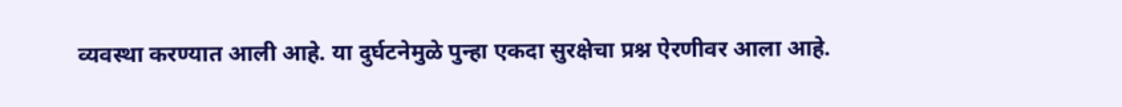व्यवस्था करण्यात आली आहे. या दुर्घटनेमुळे पुन्हा एकदा सुरक्षेचा प्रश्न ऐरणीवर आला आहे.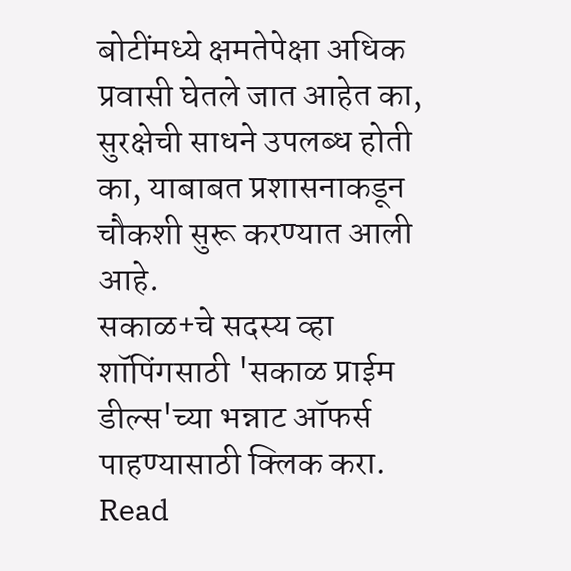बोटींमध्ये क्षमतेपेक्षा अधिक प्रवासी घेतले जात आहेत का, सुरक्षेची साधने उपलब्ध होती का, याबाबत प्रशासनाकडून चौकशी सुरू करण्यात आली आहे.
सकाळ+चे सदस्य व्हा
शॉपिंगसाठी 'सकाळ प्राईम डील्स'च्या भन्नाट ऑफर्स पाहण्यासाठी क्लिक करा.
Read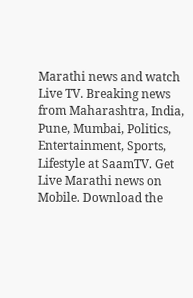Marathi news and watch Live TV. Breaking news from Maharashtra, India, Pune, Mumbai, Politics, Entertainment, Sports, Lifestyle at SaamTV. Get Live Marathi news on Mobile. Download the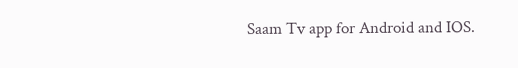Saam Tv app for Android and IOS.